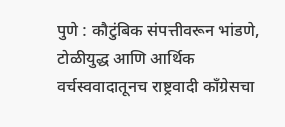पुणे : कौटुंबिक संपत्तीवरून भांडणे, टोळीयुद्ध आणि आर्थिक वर्चस्ववादातूनच राष्ट्रवादी काँग्रेसचा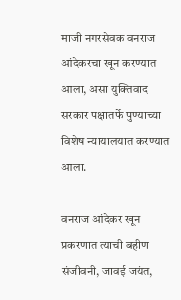माजी नगरसेवक वनराज आंदेकरचा खून करण्यात आला, असा युक्तिवाद सरकार पक्षातर्फे पुण्याच्या विशेष न्यायालयात करण्यात आला.

वनराज आंदेकर खून प्रकरणात त्याची बहीण संजीवनी, जावई जयंत,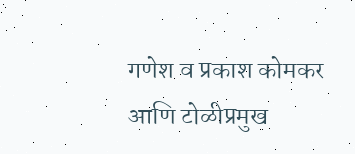गणेश व प्रकाश कोमकर आणि टोळीप्रमुख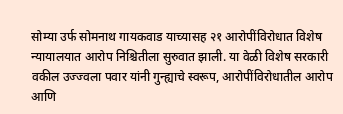सोम्या उर्फ सोमनाथ गायकवाड याच्यासह २१ आरोपींविरोधात विशेष न्यायालयात आरोप निश्चितीला सुरुवात झाली. या वेळी विशेष सरकारी वकील उज्ज्वला पवार यांनी गुन्ह्याचे स्वरूप, आरोपींविरोधातील आरोप आणि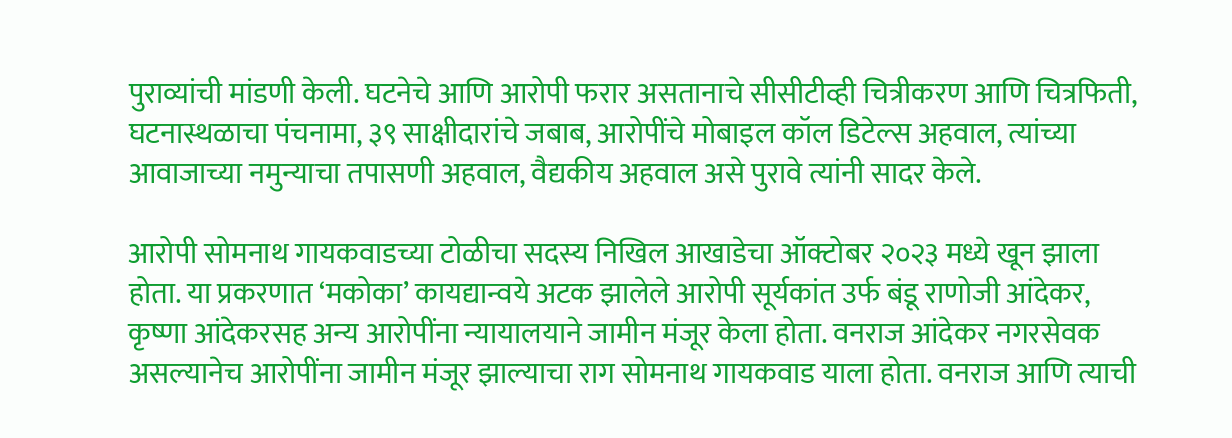पुराव्यांची मांडणी केली. घटनेचे आणि आरोपी फरार असतानाचे सीसीटीव्ही चित्रीकरण आणि चित्रफिती, घटनास्थळाचा पंचनामा, ३९ साक्षीदारांचे जबाब, आरोपींचे मोबाइल कॉल डिटेल्स अहवाल, त्यांच्या आवाजाच्या नमुन्याचा तपासणी अहवाल, वैद्यकीय अहवाल असे पुरावे त्यांनी सादर केले.

आरोपी सोमनाथ गायकवाडच्या टोळीचा सदस्य निखिल आखाडेचा ऑक्टोबर २०२३ मध्ये खून झाला होता. या प्रकरणात ‘मकोका’ कायद्यान्वये अटक झालेले आरोपी सूर्यकांत उर्फ बंडू राणोजी आंदेकर, कृष्णा आंदेकरसह अन्य आरोपींना न्यायालयाने जामीन मंजूर केला होता. वनराज आंदेकर नगरसेवक असल्यानेच आरोपींना जामीन मंजूर झाल्याचा राग सोमनाथ गायकवाड याला होता. वनराज आणि त्याची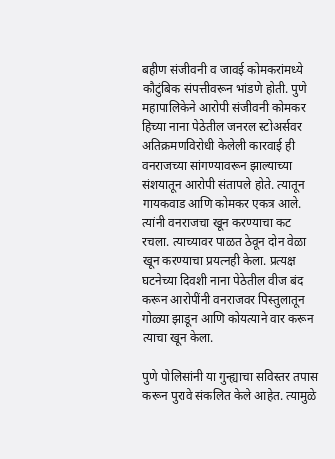बहीण संजीवनी व जावई कोमकरांमध्ये कौटुंबिक संपत्तीवरून भांडणे होती. पुणे महापालिकेने आरोपी संजीवनी कोमकर हिच्या नाना पेठेतील जनरल स्टोअर्सवर अतिक्रमणविरोधी केलेली कारवाई ही वनराजच्या सांगण्यावरून झाल्याच्या संशयातून आरोपी संतापले होते. त्यातून गायकवाड आणि कोमकर एकत्र आले. त्यांनी वनराजचा खून करण्याचा कट रचला. त्याच्यावर पाळत ठेवून दोन वेळा खून करण्याचा प्रयत्नही केला. प्रत्यक्ष घटनेच्या दिवशी नाना पेठेतील वीज बंद करून आरोपींनी वनराजवर पिस्तुलातून गोळ्या झाडून आणि कोयत्याने वार करून त्याचा खून केला.

पुणे पोलिसांनी या गुन्ह्याचा सविस्तर तपास करून पुरावे संकलित केले आहेत. त्यामुळे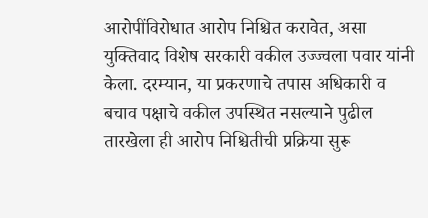आरोपींविरोधात आरोप निश्चित करावेत, असा युक्तिवाद विशेष सरकारी वकील उज्ज्वला पवार यांनी केला. दरम्यान, या प्रकरणाचे तपास अधिकारी व बचाव पक्षाचे वकील उपस्थित नसल्याने पुढील तारखेला ही आरोप निश्चितीची प्रक्रिया सुरू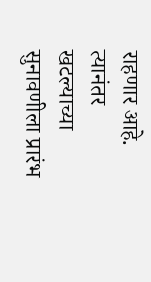राहणार आहे. त्यानंतर खटल्याच्या सुनावणीला प्रारंभ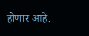होणार आहे.